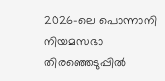2026-ലെ പൊന്നാനി നിയമസഭാ തിരഞ്ഞെടുപ്പിൽ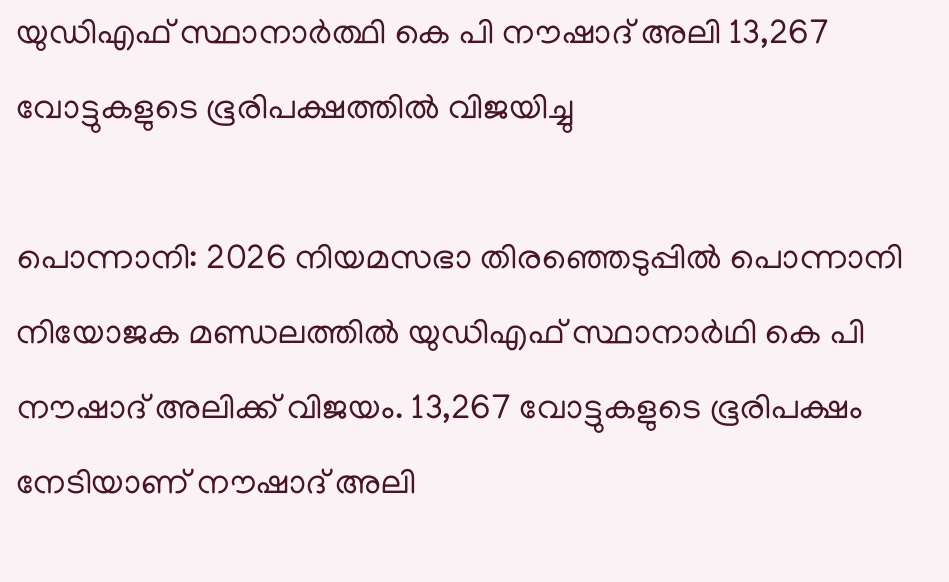യുഡിഎഫ് സ്ഥാനാർത്ഥി കെ പി നൗഷാദ് അലി 13,267 വോട്ടുകളുടെ ഭൂരിപക്ഷത്തിൽ വിജയിച്ചു

പൊന്നാനി: 2026 നിയമസഭാ തിരഞ്ഞെടുപ്പില്‍ പൊന്നാനി നിയോജക മണ്ഡലത്തിൽ യുഡിഎഫ് സ്ഥാനാര്‍ഥി കെ പി നൗഷാദ് അലിക്ക് വിജയം. 13,267 വോട്ടുകളുടെ ഭൂരിപക്ഷം നേടിയാണ് നൗഷാദ് അലി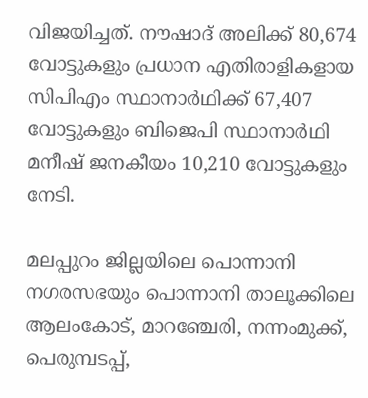വിജയിച്ചത്. നൗഷാദ് അലിക്ക് 80,674 വോട്ടുകളും പ്രധാന എതിരാളികളായ സിപിഎം സ്ഥാനാര്‍ഥിക്ക് 67,407 വോട്ടുകളും ബിജെപി സ്ഥാനാര്‍ഥി മനീഷ് ജനകീയം 10,210 വോട്ടുകളും നേടി.

മലപ്പുറം ജില്ലയിലെ പൊന്നാനി നഗരസഭയും പൊന്നാനി താലൂക്കിലെ ആലംകോട്, മാറഞ്ചേരി, നന്നംമുക്ക്, പെരുമ്പടപ്പ്,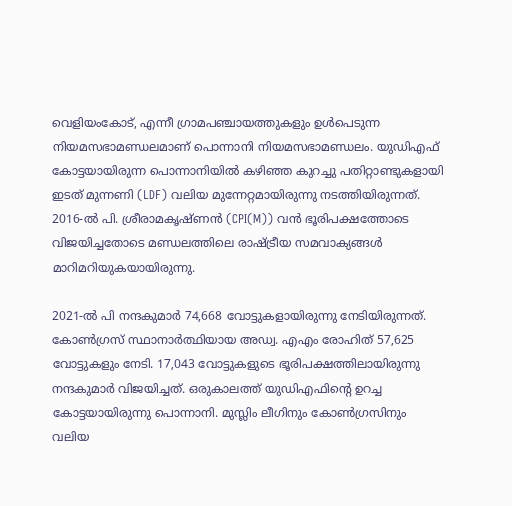വെളിയംകോട്, എന്നീ ഗ്രാമപഞ്ചായത്തുകളും ഉൾപെടുന്ന നിയമസഭാമണ്ഡലമാണ് പൊന്നാനി നിയമസഭാമണ്ഡലം. യുഡിഎഫ് കോട്ടയായിരുന്ന പൊന്നാനിയിൽ കഴിഞ്ഞ കുറച്ചു പതിറ്റാണ്ടുകളായി ഇടത് മുന്നണി (LDF) വലിയ മുന്നേറ്റമായിരുന്നു നടത്തിയിരുന്നത്. 2016-ൽ പി. ശ്രീരാമകൃഷ്ണൻ (CPI(M)) വൻ ഭൂരിപക്ഷത്തോടെ വിജയിച്ചതോടെ മണ്ഡലത്തിലെ രാഷ്ട്രീയ സമവാക്യങ്ങൾ മാറിമറിയുകയായിരുന്നു.

2021-ൽ പി നന്ദകുമാർ 74,668 വോട്ടുകളായിരുന്നു നേടിയിരുന്നത്. കോൺഗ്രസ് സ്ഥാനാർത്ഥിയായ അഡ്വ. എഎം രോഹിത് 57,625 വോട്ടുകളും നേടി. 17,043 വോട്ടുകളുടെ ഭൂരിപക്ഷത്തിലായിരുന്നു നന്ദകുമാർ വിജയിച്ചത്. ഒരുകാലത്ത് യുഡിഎഫിന്റെ ഉറച്ച കോട്ടയായിരുന്നു പൊന്നാനി. മുസ്ലിം ലീഗിനും കോൺഗ്രസിനും വലിയ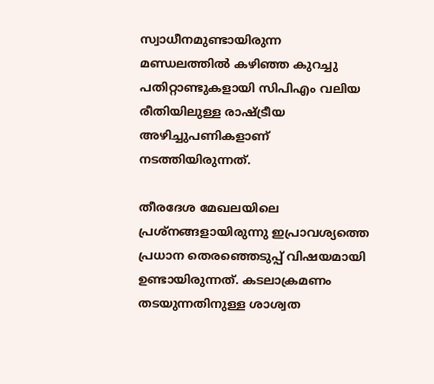സ്വാധീനമുണ്ടായിരുന്ന മണ്ഡലത്തിൽ കഴിഞ്ഞ കുറച്ചു പതിറ്റാണ്ടുകളായി സിപിഎം വലിയ രീതിയിലുള്ള രാഷ്ട്രീയ അഴിച്ചുപണികളാണ് നടത്തിയിരുന്നത്.

തീരദേശ മേഖലയിലെ പ്രശ്നങ്ങളായിരുന്നു ഇപ്രാവശ്യത്തെ പ്രധാന തെരഞ്ഞെടുപ്പ് വിഷയമായി ഉണ്ടായിരുന്നത്. കടലാക്രമണം തടയുന്നതിനുള്ള ശാശ്വത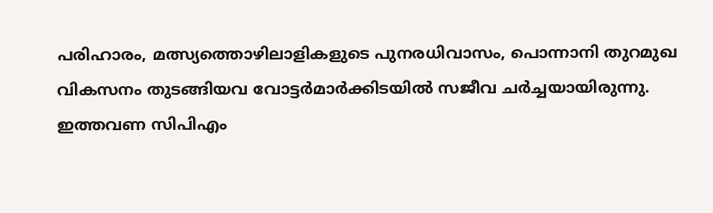പരിഹാരം, മത്സ്യത്തൊഴിലാളികളുടെ പുനരധിവാസം, പൊന്നാനി തുറമുഖ വികസനം തുടങ്ങിയവ വോട്ടർമാർക്കിടയിൽ സജീവ ചർച്ചയായിരുന്നു. ഇത്തവണ സിപിഎം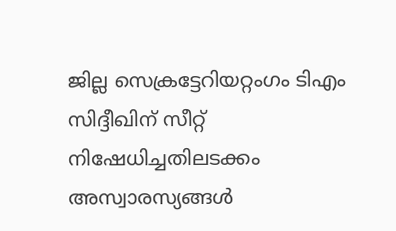ജില്ല സെക്രട്ടേറിയറ്റംഗം ടിഎം സിദ്ദീഖിന് സീറ്റ് നിഷേധിച്ചതിലടക്കം അസ്വാരസ്യങ്ങൾ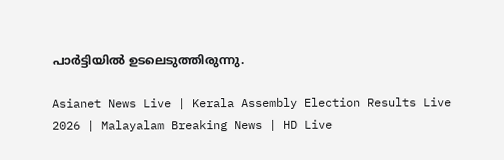പാർട്ടിയിൽ ഉടലെടുത്തിരുന്നു.

Asianet News Live | Kerala Assembly Election Results Live 2026 | Malayalam Breaking News | HD Live